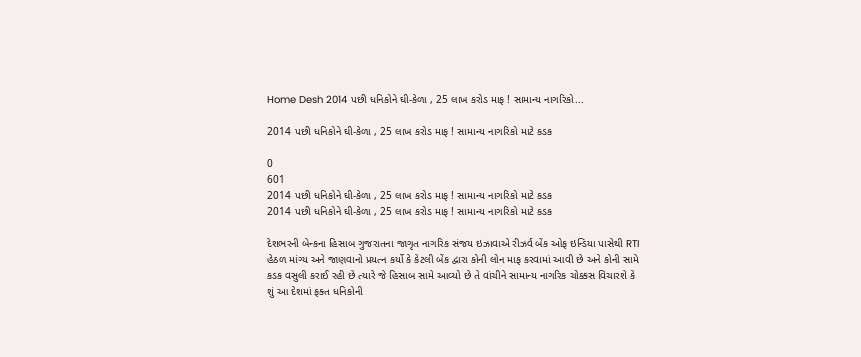Home Desh 2014 પછી ધનિકોને ઘી-કેળા , 25 લાખ કરોડ માફ ! સામાન્ય નાગરિકો...

2014 પછી ધનિકોને ઘી-કેળા , 25 લાખ કરોડ માફ ! સામાન્ય નાગરિકો માટે કડક

0
601
2014 પછી ધનિકોને ઘી-કેળા , 25 લાખ કરોડ માફ ! સામાન્ય નાગરિકો માટે કડક
2014 પછી ધનિકોને ઘી-કેળા , 25 લાખ કરોડ માફ ! સામાન્ય નાગરિકો માટે કડક

દેશભરની બેન્કના હિસાબ ગુજરાતના જાગૃત નાગરિક સંજય ઇઝાવાએ રીઝર્વ બેંક ઓફ ઇન્ડિયા પાસેથી RTI હેઠળ માંગ્ય અને જાણવાનો પ્રયત્ન કર્યો કે કેટલી બેંક દ્વારા કોની લોન માફ કરવામાં આવી છે અને કોની સામે કડક વસુલી કરાઈ રહી છે ત્યારે જે હિસાબ સામે આવ્યો છે તે વાંચીને સામાન્ય નાગરિક ચોક્કસ વિચારશે કે શું આ દેશમાં ફક્ત ધનિકોની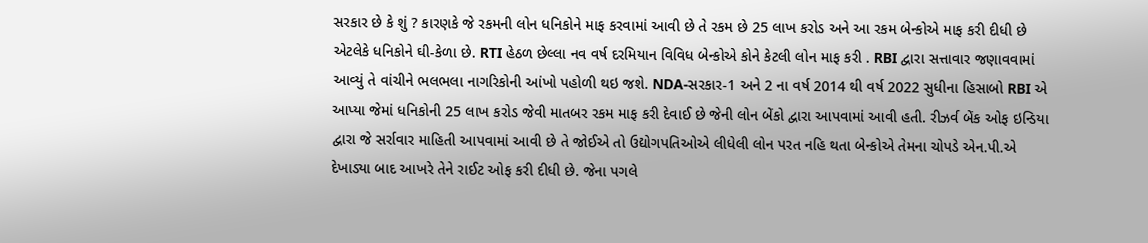સરકાર છે કે શું ? કારણકે જે રકમની લોન ધનિકોને માફ કરવામાં આવી છે તે રકમ છે 25 લાખ કરોડ અને આ રકમ બેન્કોએ માફ કરી દીધી છે એટલેકે ધનિકોને ઘી-કેળા છે. RTI હેઠળ છેલ્લા નવ વર્ષ દરમિયાન વિવિધ બેન્કોએ કોને કેટલી લોન માફ કરી . RBI દ્વારા સત્તાવાર જણાવવામાં આવ્યું તે વાંચીને ભલભલા નાગરિકોની આંખો પહોળી થઇ જશે. NDA-સરકાર-1 અને 2 ના વર્ષ 2014 થી વર્ષ 2022 સુધીના હિસાબો RBI એ આપ્યા જેમાં ધનિકોની 25 લાખ કરોડ જેવી માતબર રકમ માફ કરી દેવાઈ છે જેની લોન બેંકો દ્વારા આપવામાં આવી હતી. રીઝર્વ બેંક ઓફ ઇન્ડિયા દ્વારા જે સર્રાવાર માહિતી આપવામાં આવી છે તે જોઈએ તો ઉદ્યોગપતિઓએ લીધેલી લોન પરત નહિ થતા બેન્કોએ તેમના ચોપડે એન.પી.એ દેખાડ્યા બાદ આખરે તેને રાઈટ ઓફ કરી દીધી છે. જેના પગલે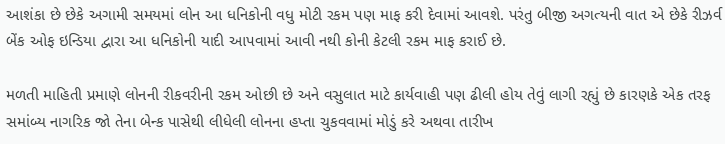આશંકા છે છેકે અગામી સમયમાં લોન આ ધનિકોની વધુ મોટી રકમ પણ માફ કરી દેવામાં આવશે. પરંતુ બીજી અગત્યની વાત એ છેકે રીઝર્વ બેંક ઓફ ઇન્ડિયા દ્વારા આ ધનિકોની યાદી આપવામાં આવી નથી કોની કેટલી રકમ માફ કરાઈ છે.

મળતી માહિતી પ્રમાણે લોનની રીકવરીની રકમ ઓછી છે અને વસુલાત માટે કાર્યવાહી પણ ઢીલી હોય તેવું લાગી રહ્યું છે કારણકે એક તરફ સમાંબ્ય નાગરિક જો તેના બેન્ક પાસેથી લીધેલી લોનના હપ્તા ચુકવવામાં મોડું કરે અથવા તારીખ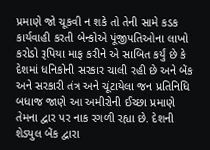પ્રમાણે જો ચૂકવી ન શકે તો તેની સામે કડક કાર્યવાહી કરતી બેન્કોએ પૂંજીપતિઓના લાખો કરોડો રૂપિયા માફ કરીને એ સાબિત કર્યું છે કે દેશમાં ધનિકોની સરકાર ચાલી રહી છે અને બેંક અને સરકારી તંત્ર અને ચૂંટાયેલા જન પ્રતિનિધિ બધાજ જાણે આ અમીરોની ઈચ્છા પ્રમાણે તેમના દ્વાર પર નાક રગળી રહ્યા છે. દેશની શેડ્યુલ બેંક દ્વારા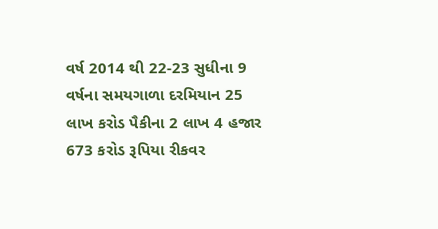વર્ષ 2014 થી 22-23 સુધીના 9 વર્ષના સમયગાળા દરમિયાન 25 લાખ કરોડ પૈકીના 2 લાખ 4 હજાર 673 કરોડ રૂપિયા રીકવર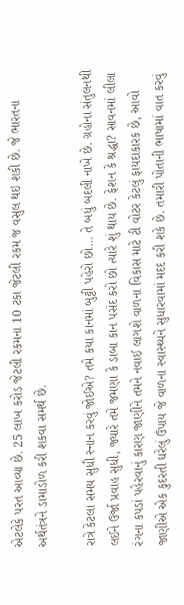એટલેકે પરત આવ્યા છે. 25 લાખ કરોડ જેટલી રકમના 10 ટકા જેટલી રકમ જ વસુલ થઇ શકી છે. જે ભારતના અર્થતંત્રને ડામાડોળ કરી શકવા સમર્થ છે.

રાત્રે કેટલા સમય સુધી સ્નાન કરવું જોઈએ? તમે કયા કાનમાં બુટ્ટી પહેરો છો… તે બધું બદલી નાખે છે. ગ્રહોના સંતુલનથી લઈને ઉર્જા પ્રવાહ સુધી, જ્યારે તમે જમણા કે ડાબા કાન પસંદ કરો છો ત્યારે શું થાય છે. ફેશન કે શ્રદ્ધા? સાવનમાં લીલા રંગના કપડાં પહેરવાનું કારણ જાણીને તમને નવાઈ લાગશે વાળના વિકાસ માટે ટી વોટર કેટલું ફાયદાકારક છે, આવો જાણીએ એક કુદરતી ઘરેલું ઉપાય જે વાળના સ્વાસ્થ્યને સુધારવામાં મદદ કરી શકે છે. તમારી પોતાની ભાષામાં વાત કરવું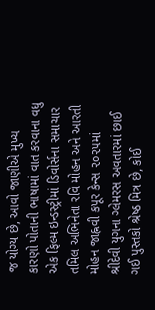જ યોગ્ય છે, આવો જાણીએ મુખ્ય કારણો પોતાની ભાષામાં વાત કરવાના વધુ એક ફિલ્મ ઇન્ડસ્ટ્રીમાં ડિવોર્સના સમાચાર તમિલ અભિનેતા રવિ મોહન અને આરતી મોહન જાહ્નવી કપૂર કેન્સ ૨૦૨૫માં શ્રીદેવી યુગના ગ્લેમરસ અવતારમાં છાઈ ગઈ પુસ્તકો શ્રેષ્ઠ મિત્ર છે, કોઈ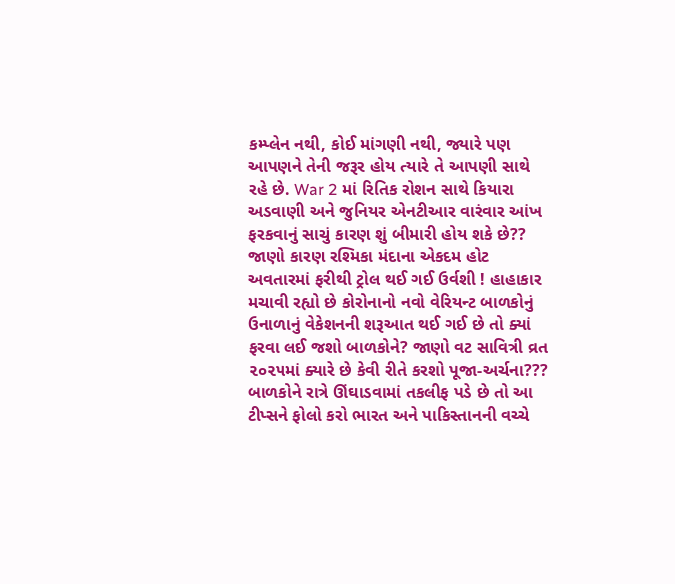કમ્પ્લેન નથી, કોઈ માંગણી નથી, જ્યારે પણ આપણને તેની જરૂર હોય ત્યારે તે આપણી સાથે રહે છે. War 2 માં રિતિક રોશન સાથે કિયારા અડવાણી અને જુનિયર એનટીઆર વારંવાર આંખ ફરકવાનું સાચું કારણ શું બીમારી હોય શકે છે?? જાણો કારણ રશ્મિકા મંદાના એકદમ હોટ અવતારમાં ફરીથી ટ્રોલ થઈ ગઈ ઉર્વશી ! હાહાકાર મચાવી રહ્યો છે કોરોનાનો નવો વેરિયન્ટ બાળકોનું ઉનાળાનું વેકેશનની શરૂઆત થઈ ગઈ છે તો ક્યાં ફરવા લઈ જશો બાળકોને? જાણો વટ સાવિત્રી વ્રત ૨૦૨૫માં ક્યારે છે કેવી રીતે કરશો પૂજા-અર્ચના??? બાળકોને રાત્રે ઊંઘાડવામાં તકલીફ પડે છે તો આ ટીપ્સને ફોલો કરો ભારત અને પાકિસ્તાનની વચ્ચે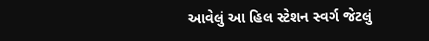આવેલું આ હિલ સ્ટેશન સ્વર્ગ જેટલું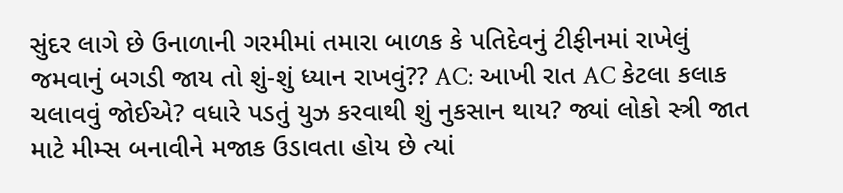સુંદર લાગે છે ઉનાળાની ગરમીમાં તમારા બાળક કે પતિદેવનું ટીફીનમાં રાખેલું જમવાનું બગડી જાય તો શું-શું ધ્યાન રાખવું?? AC: આખી રાત AC કેટલા કલાક ચલાવવું જોઈએ? વધારે પડતું યુઝ કરવાથી શું નુકસાન થાય? જ્યાં લોકો સ્ત્રી જાત માટે મીમ્સ બનાવીને મજાક ઉડાવતા હોય છે ત્યાં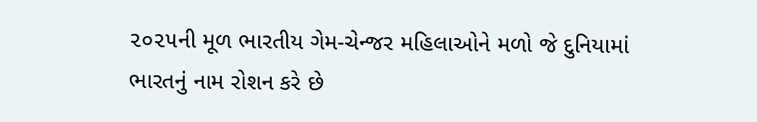૨૦૨૫ની મૂળ ભારતીય ગેમ-ચેન્જર મહિલાઓને મળો જે દુનિયામાં ભારતનું નામ રોશન કરે છે